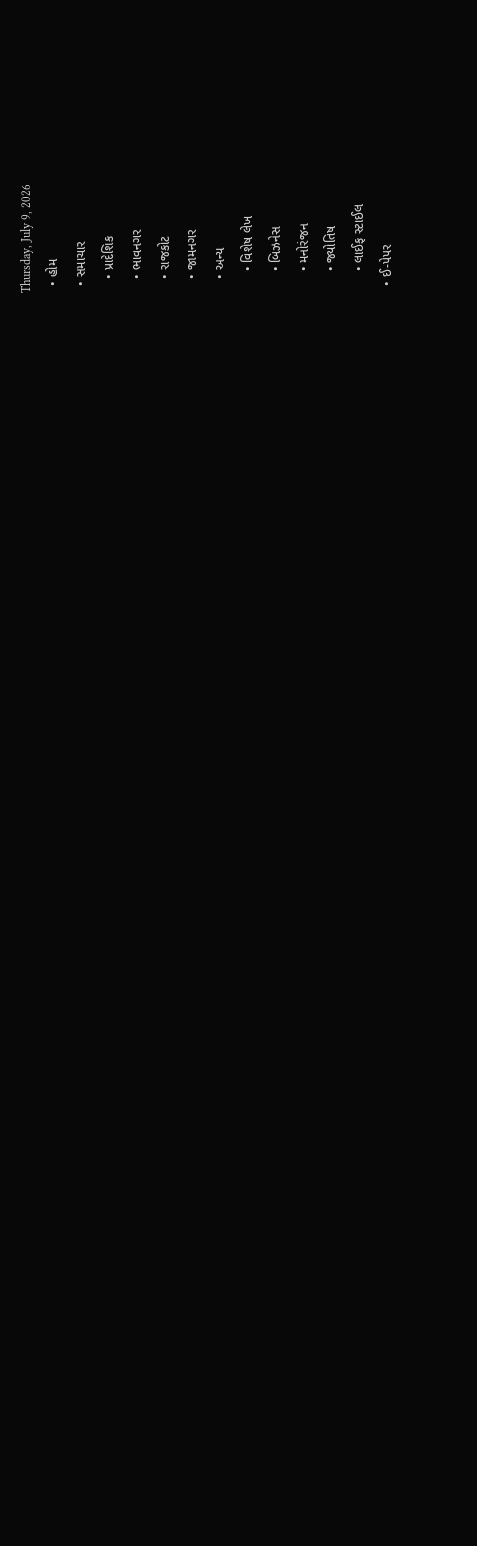Thursday, July 9, 2026
  • હોમ
  • સમાચાર
    • પ્રાદેશિક
    • ભાવનગર
    • રાજકોટ
    • જામનગર
    • અન્ય
      • વિશેષ લેખ
      • બિઝનેસ
      • મનોરંજન
      • જ્યોતિષ
      • લાઈફ સ્ટાઈલ
  • ઈ-પેપર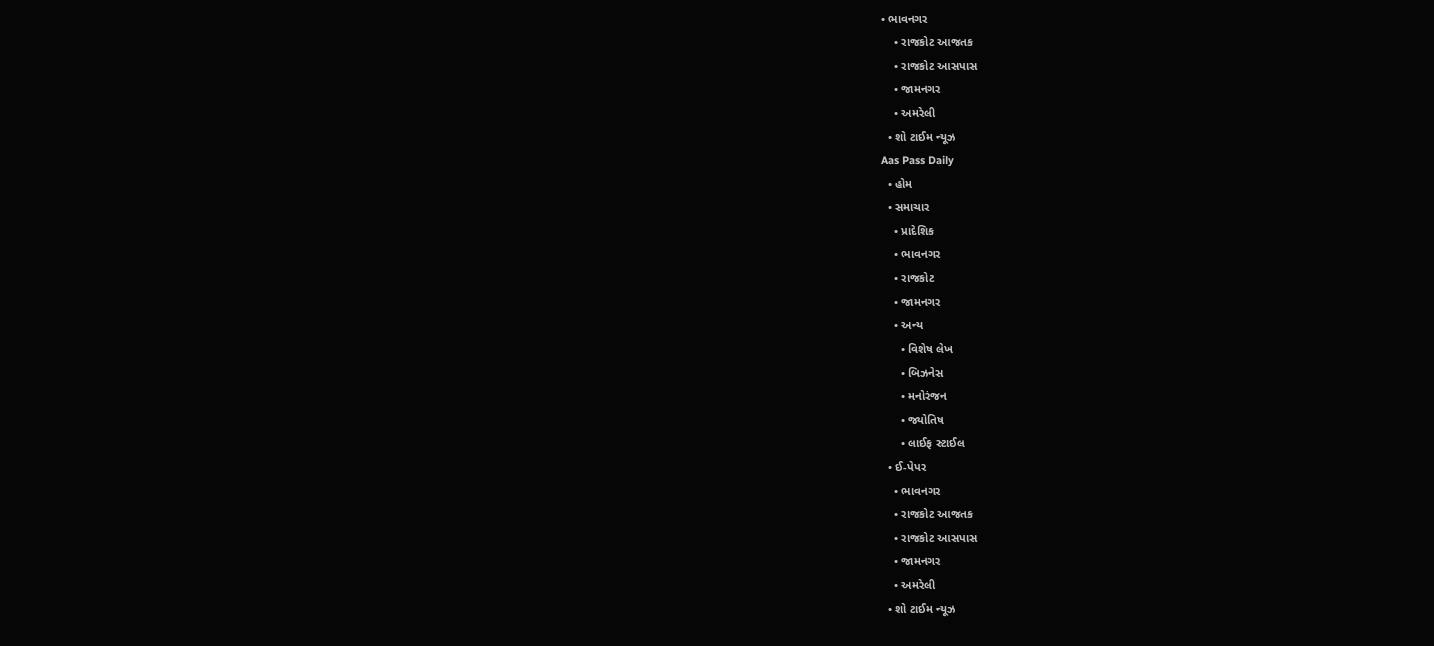• ભાવનગર
    • રાજકોટ આજતક
    • રાજકોટ આસપાસ
    • જામનગર
    • અમરેલી
  • શો ટાઈમ ન્યૂઝ
Aas Pass Daily
  • હોમ
  • સમાચાર
    • પ્રાદેશિક
    • ભાવનગર
    • રાજકોટ
    • જામનગર
    • અન્ય
      • વિશેષ લેખ
      • બિઝનેસ
      • મનોરંજન
      • જ્યોતિષ
      • લાઈફ સ્ટાઈલ
  • ઈ-પેપર
    • ભાવનગર
    • રાજકોટ આજતક
    • રાજકોટ આસપાસ
    • જામનગર
    • અમરેલી
  • શો ટાઈમ ન્યૂઝ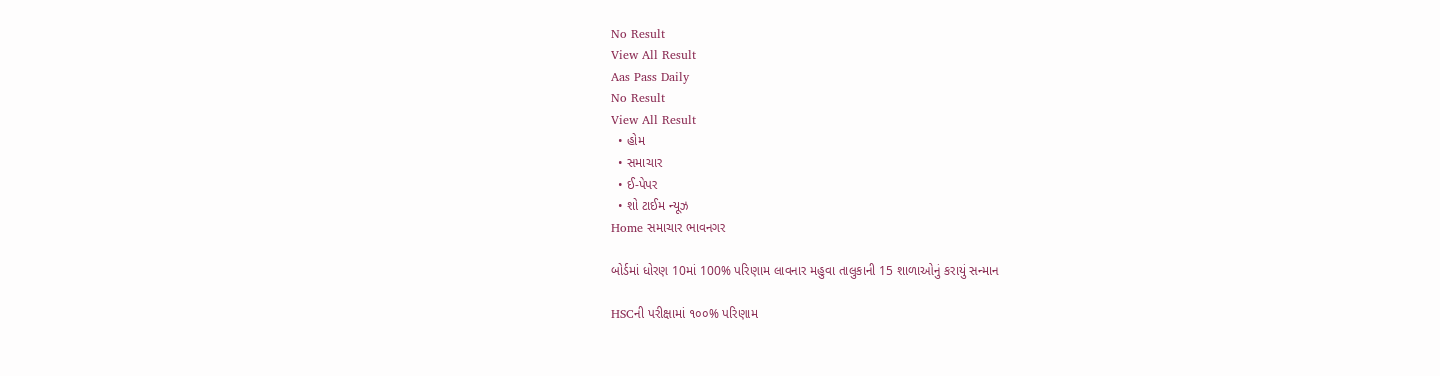No Result
View All Result
Aas Pass Daily
No Result
View All Result
  • હોમ
  • સમાચાર
  • ઈ-પેપર
  • શો ટાઈમ ન્યૂઝ
Home સમાચાર ભાવનગર

બોર્ડમાં ધોરણ 10માં 100% પરિણામ લાવનાર મહુવા તાલુકાની 15 શાળાઓનું કરાયું સન્માન

HSCની પરીક્ષામાં ૧૦૦% પરિણામ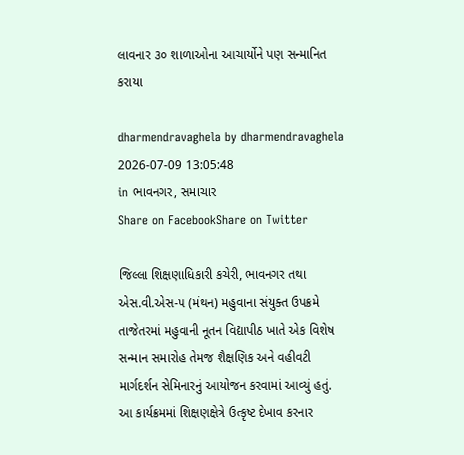લાવનાર ૩૦ શાળાઓના આચાર્યોને પણ સન્માનિત કરાયા

dharmendravaghela by dharmendravaghela
2026-07-09 13:05:48
in ભાવનગર, સમાચાર
Share on FacebookShare on Twitter

જિલ્લા શિક્ષણાધિકારી કચેરી, ભાવનગર તથા એસ.વી.એસ-૫ (મંથન) મહુવાના સંયુક્ત ઉપક્રમે તાજેતરમાં મહુવાની નૂતન વિદ્યાપીઠ ખાતે એક વિશેષ સન્માન સમારોહ તેમજ શૈક્ષણિક અને વહીવટી માર્ગદર્શન સેમિનારનું આયોજન કરવામાં આવ્યું હતું. આ કાર્યક્રમમાં શિક્ષણક્ષેત્રે ઉત્કૃષ્ટ દેખાવ કરનાર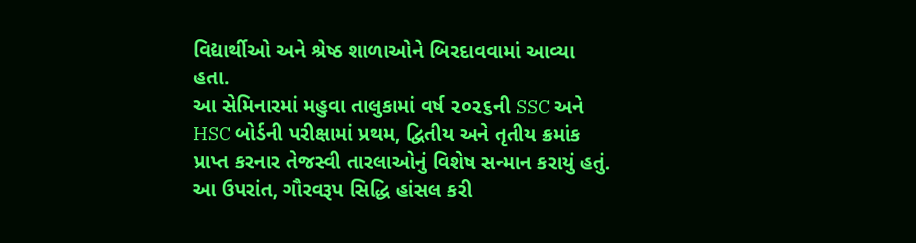વિદ્યાર્થીઓ અને શ્રેષ્ઠ શાળાઓને બિરદાવવામાં આવ્યા હતા.
આ સેમિનારમાં મહુવા તાલુકામાં વર્ષ ૨૦૨૬ની SSC અને HSC બોર્ડની પરીક્ષામાં પ્રથમ, દ્વિતીય અને તૃતીય ક્રમાંક પ્રાપ્ત કરનાર તેજસ્વી તારલાઓનું વિશેષ સન્માન કરાયું હતું. આ ઉપરાંત, ગૌરવરૂપ સિદ્ધિ હાંસલ કરી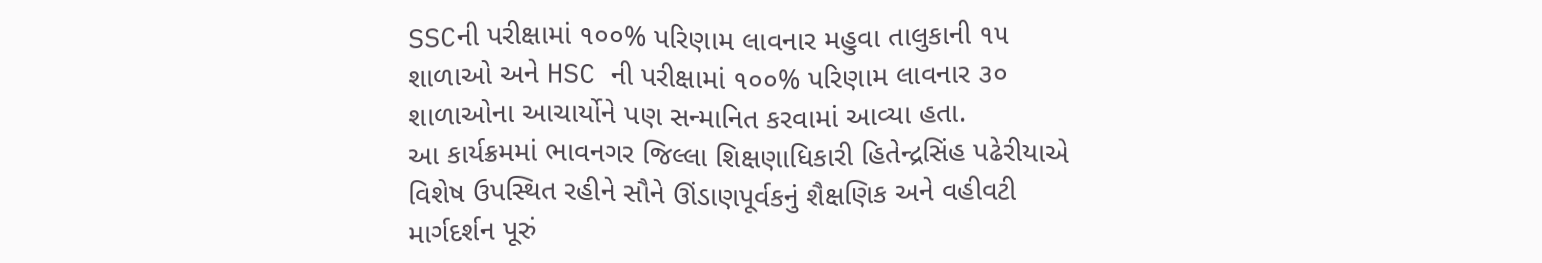SSCની પરીક્ષામાં ૧૦૦% પરિણામ લાવનાર મહુવા તાલુકાની ૧૫ શાળાઓ અને HSC ની પરીક્ષામાં ૧૦૦% પરિણામ લાવનાર ૩૦ શાળાઓના આચાર્યોને પણ સન્માનિત કરવામાં આવ્યા હતા.
આ કાર્યક્રમમાં ભાવનગર જિલ્લા શિક્ષણાધિકારી હિતેન્દ્રસિંહ પઢેરીયાએ વિશેષ ઉપસ્થિત રહીને સૌને ઊંડાણપૂર્વકનું શૈક્ષણિક અને વહીવટી માર્ગદર્શન પૂરું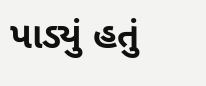પાડ્યું હતું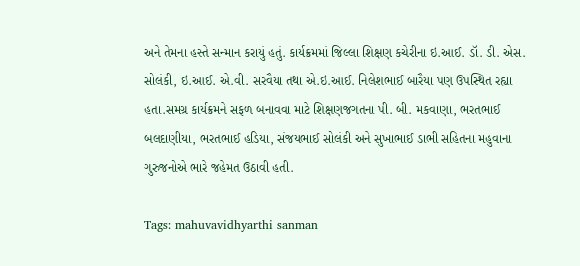અને તેમના હસ્તે સન્માન કરાયું હતું. કાર્યક્રમમાં જિલ્લા શિક્ષણ કચેરીના ઇ.આઈ. ડૉ. ડી. એસ. સોલંકી, ઇ.આઈ. એ.વી. સરવૈયા તથા એ.ઇ.આઈ. નિલેશભાઈ બારૈયા પણ ઉપસ્થિત રહ્યા હતા.સમગ્ર કાર્યક્રમને સફળ બનાવવા માટે શિક્ષણજગતના પી. બી. મકવાણા, ભરતભાઈ બલદાણીયા, ભરતભાઈ હડિયા, સંજયભાઈ સોલંકી અને સુખાભાઈ ડાભી સહિતના મહુવાના ગુરુજનોએ ભારે જહેમત ઉઠાવી હતી.

Tags: mahuvavidhyarthi sanman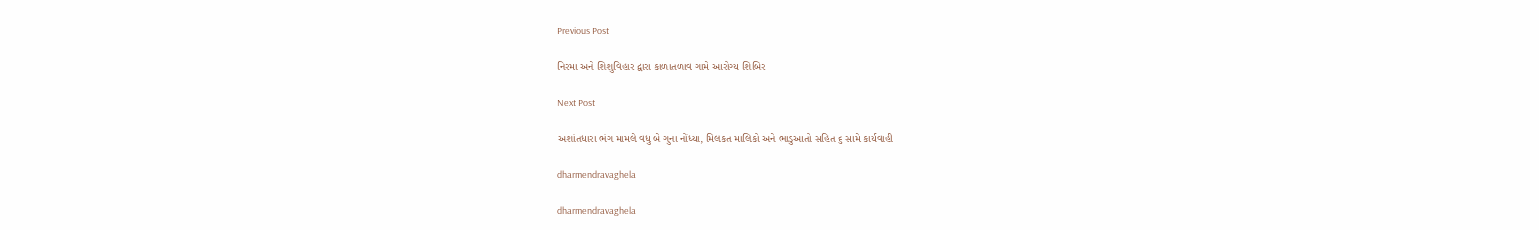Previous Post

નિરમા અને શિશુવિહાર દ્વારા કાળાતળાવ ગામે આરોગ્ય શિબિર

Next Post

અશાંતધારા ભંગ મામલે વધુ બે ગુના નોંધ્યા, મિલકત માલિકો અને ભાડુઆતો સહિત ૬ સામે કાર્યવાહી

dharmendravaghela

dharmendravaghela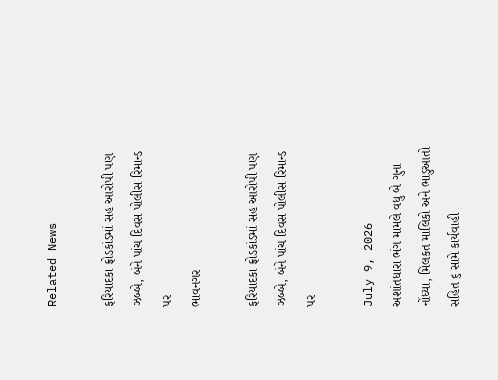Related News

ફરિયાદકા ફ્રોડકાંડમાં સહ આરોપી પણ ઝબ્બે, બંને પાંચ દિવસ પોલીસ રિમાન્ડ પર
ભાવનગર

ફરિયાદકા ફ્રોડકાંડમાં સહ આરોપી પણ ઝબ્બે, બંને પાંચ દિવસ પોલીસ રિમાન્ડ પર

July 9, 2026
અશાંતધારા ભંગ મામલે વધુ બે ગુના નોંધ્યા, મિલકત માલિકો અને ભાડુઆતો સહિત ૬ સામે કાર્યવાહી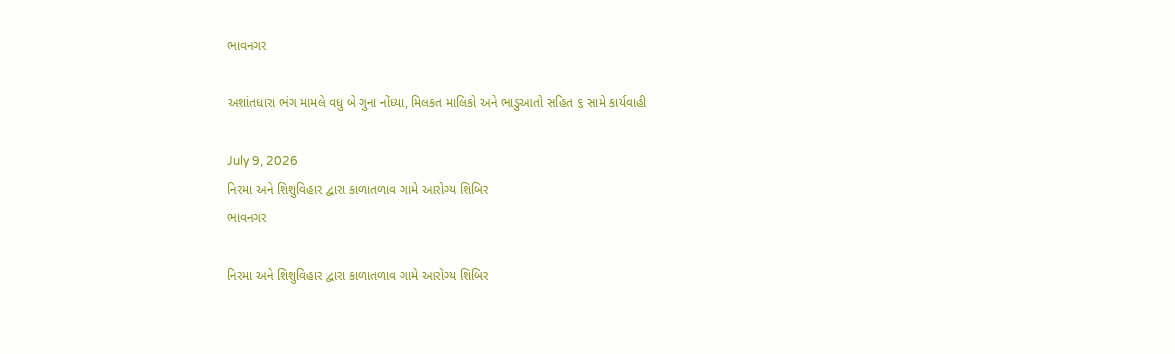ભાવનગર

અશાંતધારા ભંગ મામલે વધુ બે ગુના નોંધ્યા, મિલકત માલિકો અને ભાડુઆતો સહિત ૬ સામે કાર્યવાહી

July 9, 2026
નિરમા અને શિશુવિહાર દ્વારા કાળાતળાવ ગામે આરોગ્ય શિબિર
ભાવનગર

નિરમા અને શિશુવિહાર દ્વારા કાળાતળાવ ગામે આરોગ્ય શિબિર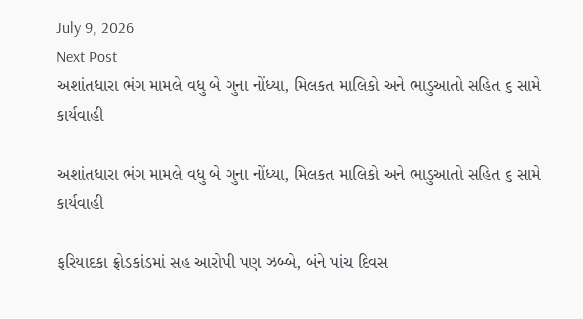July 9, 2026
Next Post
અશાંતધારા ભંગ મામલે વધુ બે ગુના નોંધ્યા, મિલકત માલિકો અને ભાડુઆતો સહિત ૬ સામે કાર્યવાહી

અશાંતધારા ભંગ મામલે વધુ બે ગુના નોંધ્યા, મિલકત માલિકો અને ભાડુઆતો સહિત ૬ સામે કાર્યવાહી

ફરિયાદકા ફ્રોડકાંડમાં સહ આરોપી પણ ઝબ્બે, બંને પાંચ દિવસ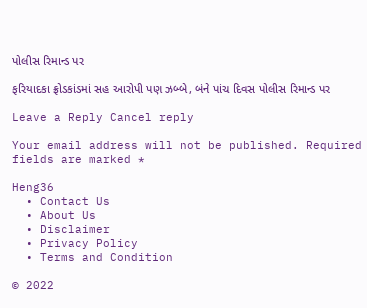પોલીસ રિમાન્ડ પર

ફરિયાદકા ફ્રોડકાંડમાં સહ આરોપી પણ ઝબ્બે, બંને પાંચ દિવસ પોલીસ રિમાન્ડ પર

Leave a Reply Cancel reply

Your email address will not be published. Required fields are marked *

Heng36
  • Contact Us
  • About Us
  • Disclaimer
  • Privacy Policy
  • Terms and Condition

© 2022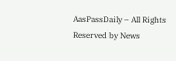AasPassDaily – All Rights Reserved by News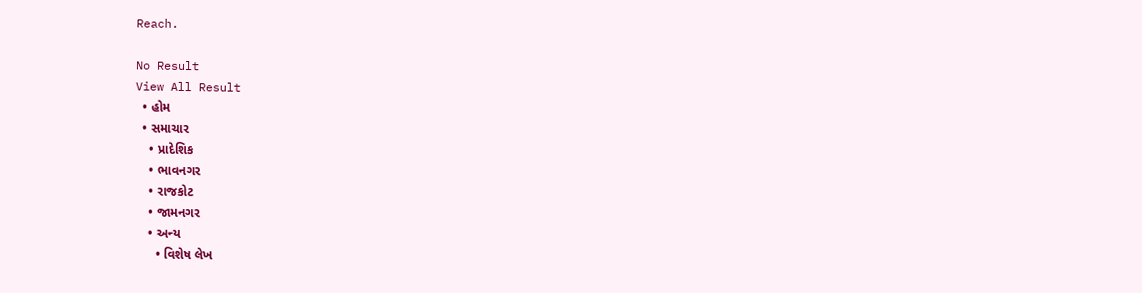Reach.

No Result
View All Result
  • હોમ
  • સમાચાર
    • પ્રાદેશિક
    • ભાવનગર
    • રાજકોટ
    • જામનગર
    • અન્ય
      • વિશેષ લેખ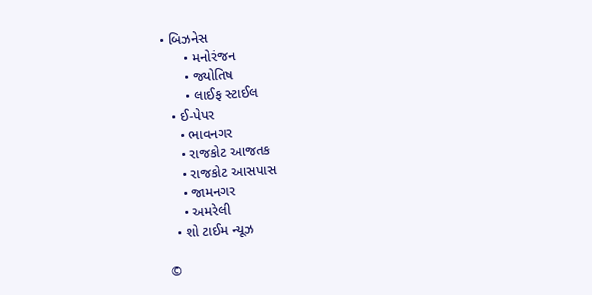• બિઝનેસ
      • મનોરંજન
      • જ્યોતિષ
      • લાઈફ સ્ટાઈલ
  • ઈ-પેપર
    • ભાવનગર
    • રાજકોટ આજતક
    • રાજકોટ આસપાસ
    • જામનગર
    • અમરેલી
  • શો ટાઈમ ન્યૂઝ

©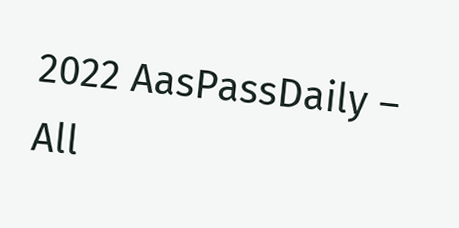2022 AasPassDaily – All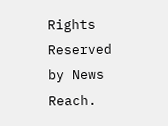Rights Reserved by News Reach.